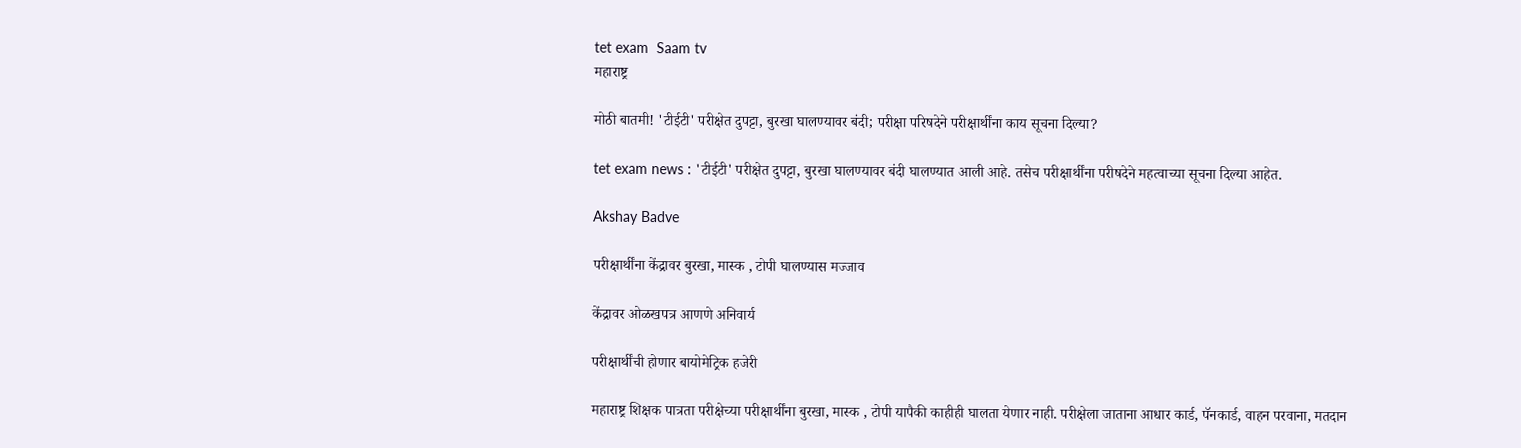tet exam  Saam tv
महाराष्ट्र

मोठी बातमी! 'टीईटी' परीक्षेत दुपट्टा, बुरखा घालण्यावर बंदी; परीक्षा परिषदेने परीक्षार्थींना काय सूचना दिल्या?

tet exam news : 'टीईटी' परीक्षेत दुपट्टा, बुरखा घालण्यावर बंदी घालण्यात आली आहे. तसेच परीक्षार्थींना परीषदेने महत्वाच्या सूचना दिल्या आहेत.

Akshay Badve

परीक्षार्थींना केंद्रावर बुरखा, मास्क , टोपी घालण्यास मज्जाव

केंद्रावर ओळखपत्र आणणे अनिवार्य

परीक्षार्थींची होणार बायोमेट्रिक हजेरी

महाराष्ट्र शिक्षक पात्रता परीक्षेच्या परीक्षार्थींना बुरखा, मास्क , टोपी यापैकी काहीही घालता येणार नाही. परीक्षेला जाताना आधार कार्ड, पॅनकार्ड, वाहन परवाना, मतदान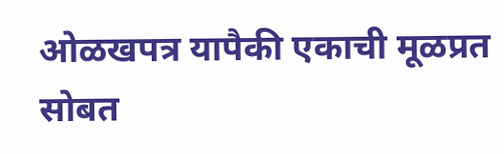ओळखपत्र यापैकी एकाची मूळप्रत सोबत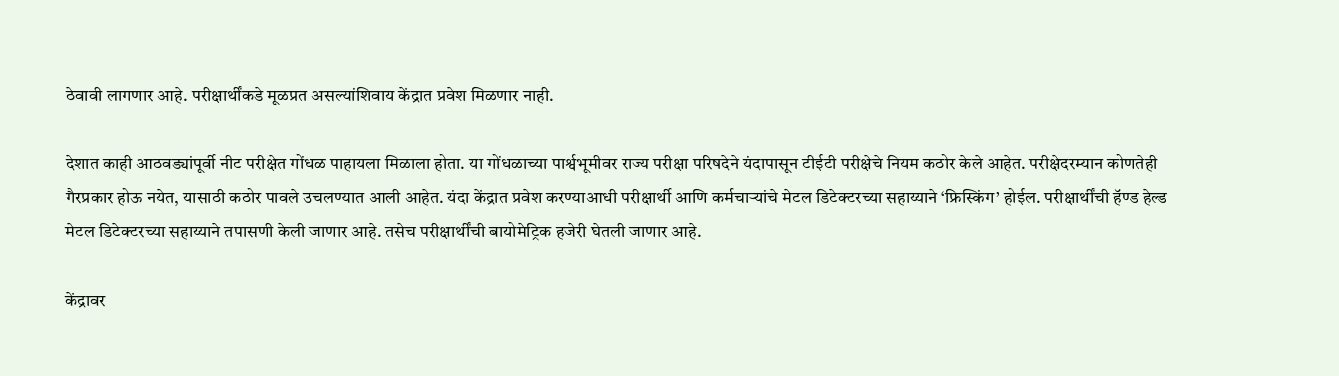ठेवावी लागणार आहे. परीक्षार्थींकडे मूळप्रत असल्यांशिवाय केंद्रात प्रवेश मिळणार नाही.

देशात काही आठवड्यांपूर्वी नीट परीक्षेत गोंधळ पाहायला मिळाला होता. या गोंधळाच्या पार्श्वभूमीवर राज्य परीक्षा परिषदेने यंदापासून टीईटी परीक्षेचे नियम कठोर केले आहेत. परीक्षेदरम्यान कोणतेही गैरप्रकार होऊ नयेत, यासाठी कठोर पावले उचलण्यात आली आहेत. यंदा केंद्रात प्रवेश करण्याआधी परीक्षार्थी आणि कर्मचाऱ्यांचे मेटल डिटेक्टरच्या सहाय्याने ‘फ्रिस्किंग’ होईल. परीक्षार्थींची हॅण्ड हेल्ड मेटल डिटेक्टरच्या सहाय्याने तपासणी केली जाणार आहे. तसेच परीक्षार्थींची बायोमेट्रिक हजेरी घेतली जाणार आहे.

केंद्रावर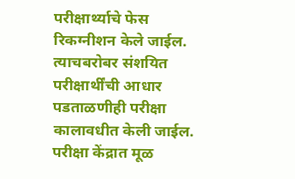परीक्षार्थ्याचे फेस रिकग्नीशन केले जाईल. त्याचबरोबर संशयित परीक्षार्थींची आधार पडताळणीही परीक्षा कालावधीत केली जाईल. परीक्षा केंद्रात मूळ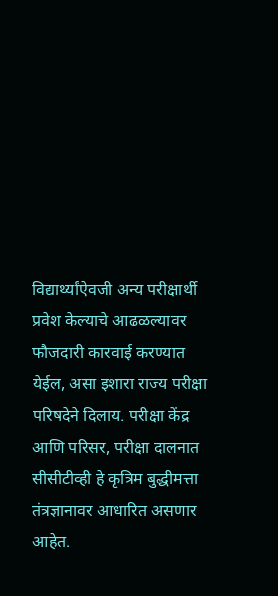विद्यार्थ्यांऐवजी अन्य परीक्षार्थी प्रवेश केल्याचे आढळल्यावर फौजदारी कारवाई करण्यात येईल, असा इशारा राज्य परीक्षा परिषदेने दिलाय. परीक्षा केंद्र आणि परिसर, परीक्षा दालनात सीसीटीव्ही हे कृत्रिम बुद्धीमत्ता तंत्रज्ञानावर आधारित असणार आहेत.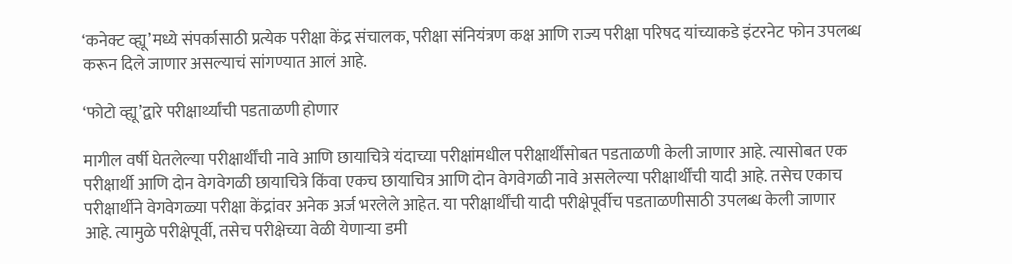‘कनेक्ट व्ह्यू’मध्ये संपर्कासाठी प्रत्येक परीक्षा केंद्र संचालक, परीक्षा संनियंत्रण कक्ष आणि राज्य परीक्षा परिषद यांच्याकडे इंटरनेट फोन उपलब्ध करून दिले जाणार असल्याचं सांगण्यात आलं आहे.

‘फोटो व्ह्यू’द्वारे परीक्षार्थ्यांची पडताळणी होणार

मागील वर्षी घेतलेल्या परीक्षार्थींची नावे आणि छायाचित्रे यंदाच्या परीक्षांमधील परीक्षार्थींसोबत पडताळणी केली जाणार आहे. त्यासोबत एक परीक्षार्थी आणि दोन वेगवेगळी छायाचित्रे किंवा एकच छायाचित्र आणि दोन वेगवेगळी नावे असलेल्या परीक्षार्थींची यादी आहे. तसेच एकाच परीक्षार्थीने वेगवेगळ्या परीक्षा केंद्रांवर अनेक अर्ज भरलेले आहेत. या परीक्षार्थींची यादी परीक्षेपूर्वीच पडताळणीसाठी उपलब्ध केली जाणार आहे. त्यामुळे परीक्षेपूर्वी, तसेच परीक्षेच्या वेळी येणाऱ्या डमी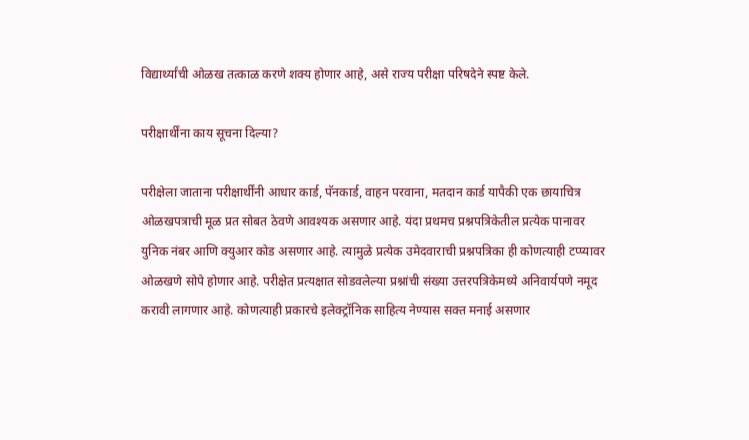विद्यार्थ्यांची ओळख तत्काळ करणे शक्य होणार आहे, असे राज्य परीक्षा परिषदेने स्पष्ट केले.

परीक्षार्थींना काय सूचना दिल्या?

परीक्षेला जाताना परीक्षार्थींनी आधार कार्ड, पॅनकार्ड, वाहन परवाना, मतदान कार्ड यापैकी एक छायाचित्र ओळखपत्राची मूळ प्रत सोबत ठेवणे आवश्यक असणार आहे. यंदा प्रथमच प्रश्नपत्रिकेतील प्रत्येक पानावर युनिक नंबर आणि क्युआर कोड असणार आहे. त्यामुळे प्रत्येक उमेदवाराची प्रश्नपत्रिका ही कोणत्याही टप्प्यावर ओळखणे सोपे होणार आहे. परीक्षेत प्रत्यक्षात सोडवलेल्या प्रश्नांची संख्या उत्तरपत्रिकेमध्ये अनिवार्यपणे नमूद करावी लागणार आहे. कोणत्याही प्रकारचे इलेक्ट्रॉनिक साहित्य नेण्यास सक्त मनाई असणार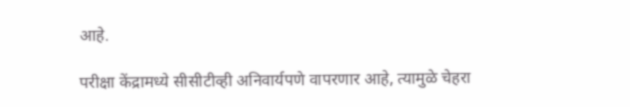आहे.

परीक्षा केंद्रामध्ये सीसीटीव्ही अनिवार्यपणे वापरणार आहे, त्यामुळे चेहरा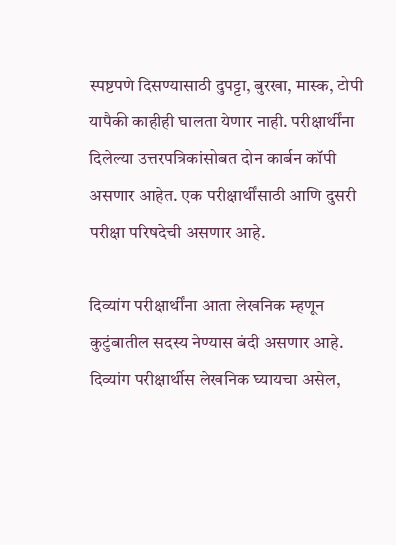स्पष्टपणे दिसण्यासाठी दुपट्टा, बुरखा, मास्क, टोपी यापैकी काहीही घालता येणार नाही. परीक्षार्थींना दिलेल्या उत्तरपत्रिकांसोबत दोन कार्बन कॉपी असणार आहेत. एक परीक्षार्थींसाठी आणि दुसरी परीक्षा परिषदेची असणार आहे.

दिव्यांग परीक्षार्थींना आता लेखनिक म्हणून कुटुंबातील सदस्य नेण्यास बंदी असणार आहे. दिव्यांग परीक्षार्थीस लेखनिक घ्यायचा असेल,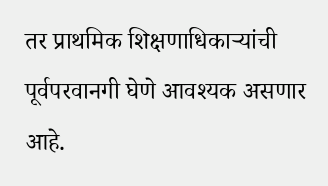तर प्राथमिक शिक्षणाधिकाऱ्यांची पूर्वपरवानगी घेणे आवश्यक असणार आहे.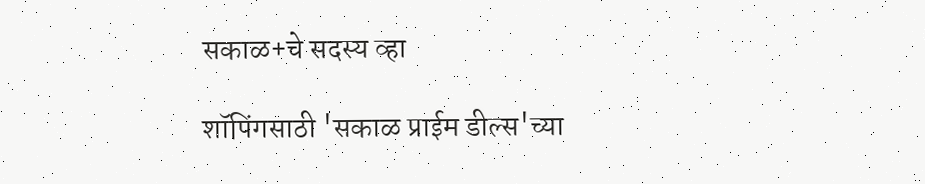सकाळ+चे सदस्य व्हा

शॉपिंगसाठी 'सकाळ प्राईम डील्स'च्या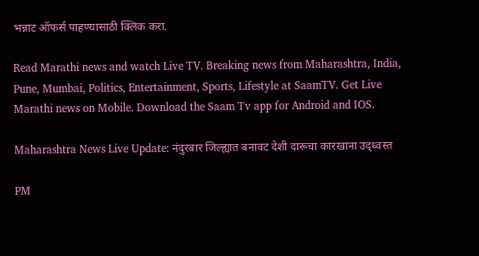भन्नाट ऑफर्स पाहण्यासाठी क्लिक करा.

Read Marathi news and watch Live TV. Breaking news from Maharashtra, India, Pune, Mumbai, Politics, Entertainment, Sports, Lifestyle at SaamTV. Get Live Marathi news on Mobile. Download the Saam Tv app for Android and IOS.

Maharashtra News Live Update: नंदुरबार जिल्ह्यात बनावट देशी दारूचा कारखाना उद्ध्वस्त

PM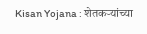Kisan Yojana : शेतकऱ्यांच्या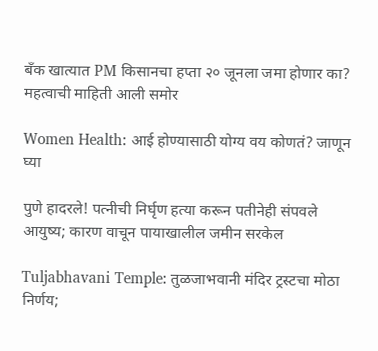बँक खात्यात PM किसानचा हप्ता २० जूनला जमा होणार का? महत्वाची माहिती आली समोर

Women Health: आई होण्यासाठी योग्य वय कोणतं? जाणून घ्या

पुणे हादरले! पत्नीची निर्घृण हत्या करून पतीनेही संपवले आयुष्य; कारण वाचून पायाखालील जमीन सरकेल

Tuljabhavani Temple: तुळजाभवानी मंदिर ट्रस्टचा मोठा निर्णय;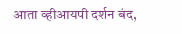आता व्हीआयपी दर्शन बंद,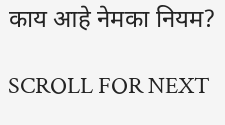काय आहे नेमका नियम?

SCROLL FOR NEXT